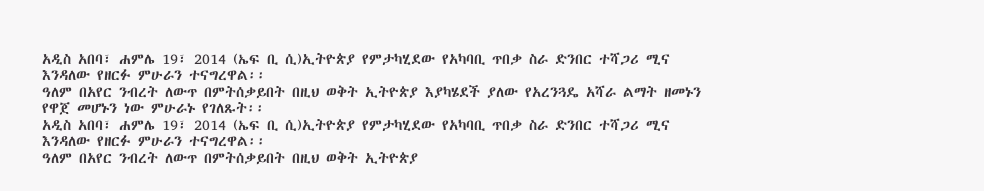አዲስ አበባ፣ ሐምሌ 19፣ 2014 (ኤፍ ቢ ሲ)ኢትዮጵያ የምታካሂደው የአካባቢ ጥበቃ ስራ ድንበር ተሻጋሪ ሚና እንዳለው የዘርፉ ምሁራን ተናግረዋል፡፡
ዓለም በአየር ንብረት ለውጥ በምትሰቃይበት በዚህ ወቅት ኢትዮጵያ እያካሄደች ያለው የአረንጓዴ አሻራ ልማት ዘመኑን የዋጀ መሆኑን ነው ምሁራኑ የገለጹት፡፡
አዲስ አበባ፣ ሐምሌ 19፣ 2014 (ኤፍ ቢ ሲ)ኢትዮጵያ የምታካሂደው የአካባቢ ጥበቃ ስራ ድንበር ተሻጋሪ ሚና እንዳለው የዘርፉ ምሁራን ተናግረዋል፡፡
ዓለም በአየር ንብረት ለውጥ በምትሰቃይበት በዚህ ወቅት ኢትዮጵያ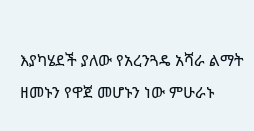እያካሄደች ያለው የአረንጓዴ አሻራ ልማት ዘመኑን የዋጀ መሆኑን ነው ምሁራኑ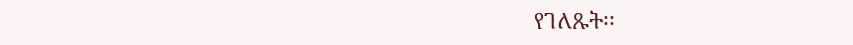የገለጹት፡፡